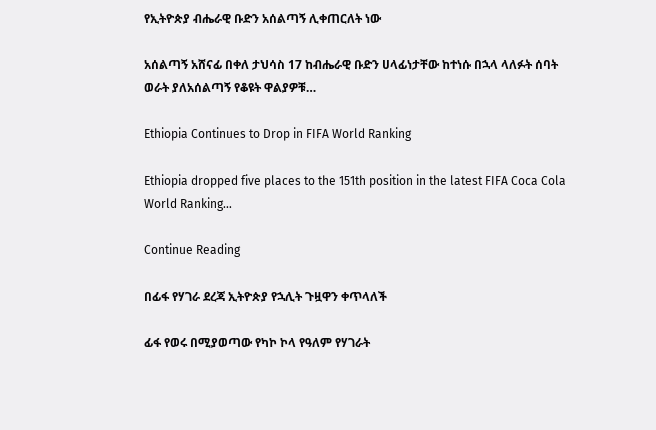የኢትዮጵያ ብሔራዊ ቡድን አሰልጣኝ ሊቀጠርለት ነው

አሰልጣኝ አሸናፊ በቀለ ታህሳስ 17 ከብሔራዊ ቡድን ሀላፊነታቸው ከተነሱ በኋላ ላለፉት ሰባት ወራት ያለአሰልጣኝ የቆዩት ዋልያዎቹ…

Ethiopia Continues to Drop in FIFA World Ranking

Ethiopia dropped five places to the 151th position in the latest FIFA Coca Cola World Ranking…

Continue Reading

በፊፋ የሃገራ ደረጃ ኢትዮጵያ የኋሊት ጉዟዋን ቀጥላለች

ፊፋ የወሩ በሚያወጣው የካኮ ኮላ የዓለም የሃገራት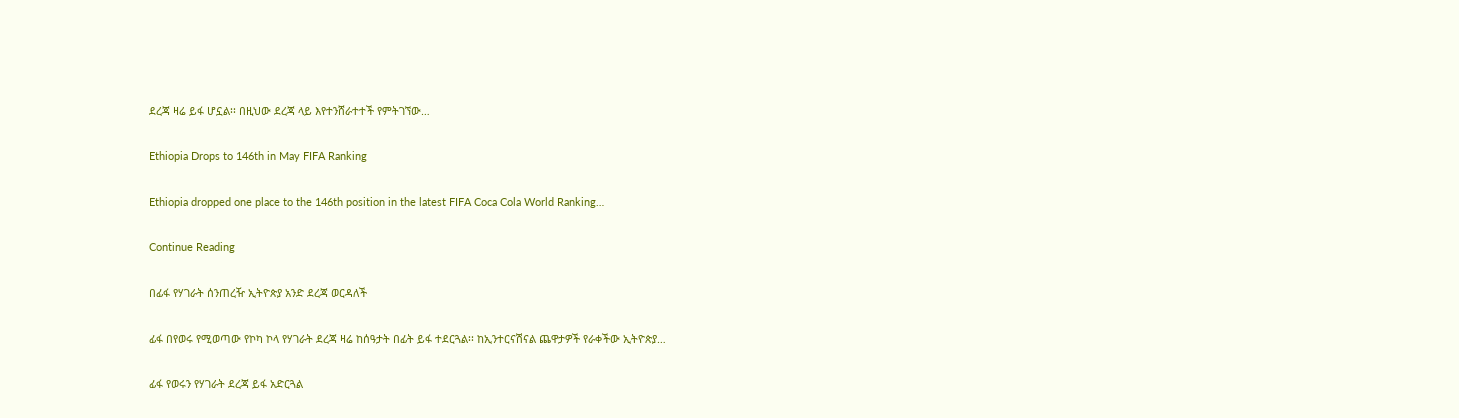ደረጃ ዛሬ ይፋ ሆኗል፡፡ በዚህው ደረጃ ላይ እየተንሸራተተች የምትገኘው…

Ethiopia Drops to 146th in May FIFA Ranking

Ethiopia dropped one place to the 146th position in the latest FIFA Coca Cola World Ranking…

Continue Reading

በፊፋ የሃገራት ሰንጠረዥ ኢትዮጵያ አንድ ደረጃ ወርዳለች

ፊፋ በየወሩ የሚወጣው የኮካ ኮላ የሃገራት ደረጃ ዛሬ ከሰዓታት በፊት ይፋ ተደርጓል፡፡ ከኢንተርናሽናል ጨዋታዎች የራቀችው ኢትዮጵያ…

ፊፋ የወሩን የሃገራት ደረጃ ይፋ አድርጓል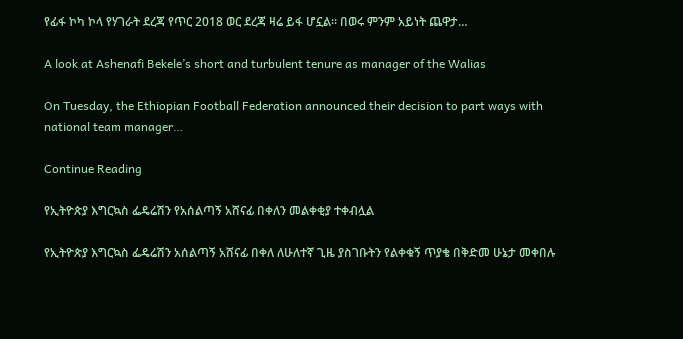የፊፋ ኮካ ኮላ የሃገራት ደረጃ የጥር 2018 ወር ደረጃ ዛሬ ይፋ ሆኗል፡፡ በወሩ ምንም አይነት ጨዋታ…

A look at Ashenafi Bekele’s short and turbulent tenure as manager of the Walias

On Tuesday, the Ethiopian Football Federation announced their decision to part ways with national team manager…

Continue Reading

የኢትዮጵያ እግርኳስ ፌዴሬሽን የአሰልጣኝ አሸናፊ በቀለን መልቀቂያ ተቀብሏል

የኢትዮጵያ እግርኳስ ፌዴሬሽን አሰልጣኝ አሸናፊ በቀለ ለሁለተኛ ጊዜ ያስገቡትን የልቀቁኝ ጥያቄ በቅድመ ሁኔታ መቀበሉ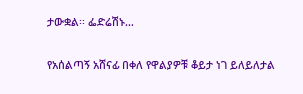ታውቋል፡፡ ፌድሬሽኑ…

የአሰልጣኝ አሸናፊ በቀለ የዋልያዎቹ ቆይታ ነገ ይለይለታል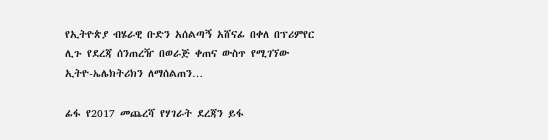የኢትዮጵያ ብሄራዊ ቡድን አሰልጣኝ አሸናፊ በቀለ በፕሪምየር ሊጉ የደረጃ ሰንጠረዥ በወራጅ ቀጠና ውስጥ የሚገኘው ኢትዮ-ኤሌክትሪክን ለማሰልጠን…

ፊፋ የ2017 መጨረሻ የሃገራት ደረጃን ይፋ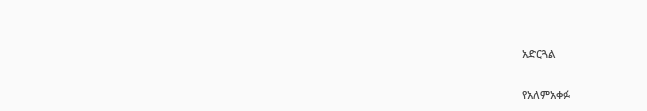አድርጓል

የአለምአቀፉ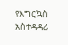የእግርኳስ አስተዳዳሪ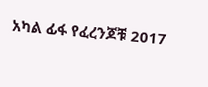አካል ፊፋ የፈረንጆቹ 2017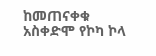ከመጠናቀቁ አስቀድሞ የኮካ ኮላ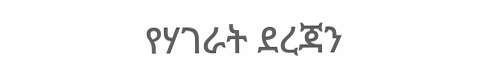የሃገራት ደረጃን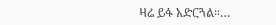ዛሬ ይፋ አድርጓል፡፡…